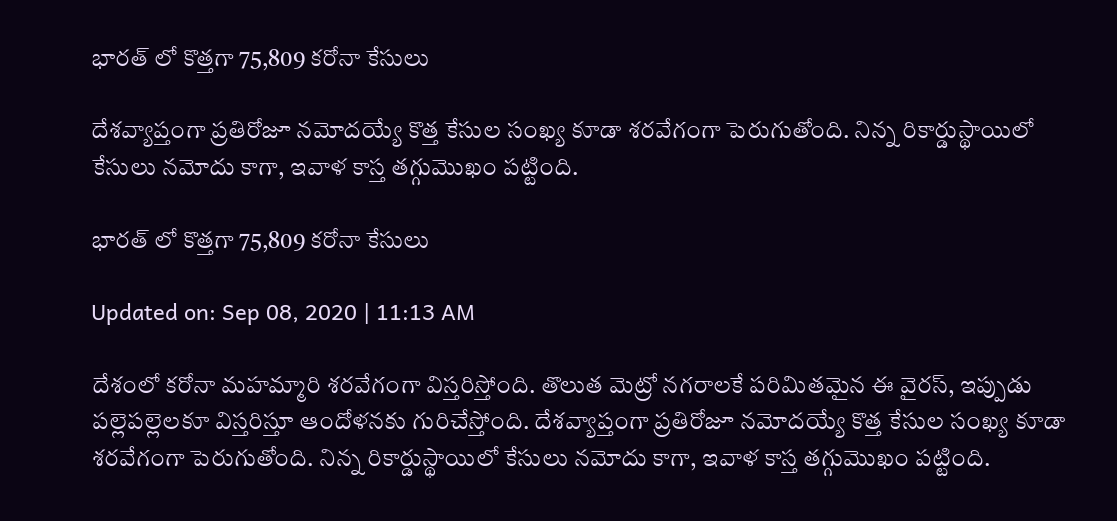భారత్ లో కొత్తగా 75,809 కరోనా కేసులు

దేశవ్యాప్తంగా ప్రతిరోజూ నమోదయ్యే కొత్త కేసుల సంఖ్య కూడా శరవేగంగా పెరుగుతోంది. నిన్న రికార్డుస్థాయిలో కేసులు నమోదు కాగా, ఇవాళ కాస్త తగ్గుమొఖం పట్టింది.

భారత్ లో కొత్తగా 75,809 కరోనా కేసులు

Updated on: Sep 08, 2020 | 11:13 AM

దేశంలో కరోనా మహమ్మారి శరవేగంగా విస్తరిస్తోంది. తొలుత మెట్రో నగరాలకే పరిమితమైన ఈ వైరస్‌, ఇప్పుడు పల్లెపల్లెలకూ విస్తరిస్తూ ఆందోళనకు గురిచేస్తోంది. దేశవ్యాప్తంగా ప్రతిరోజూ నమోదయ్యే కొత్త కేసుల సంఖ్య కూడా శరవేగంగా పెరుగుతోంది. నిన్న రికార్డుస్థాయిలో కేసులు నమోదు కాగా, ఇవాళ కాస్త తగ్గుమొఖం పట్టింది.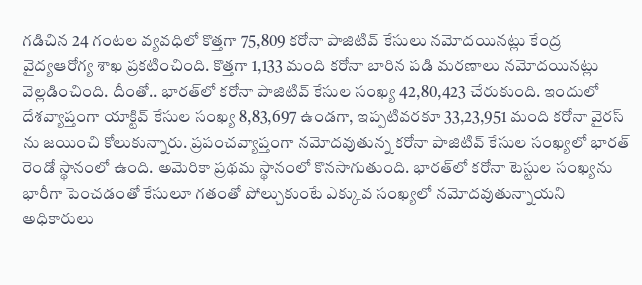గడిచిన 24 గంటల వ్యవధిలో కొత్తగా 75,809 కరోనా పాజిటివ్ కేసులు నమోదయినట్లు కేంద్ర వైద్యఆరోగ్య శాఖ ప్రకటించింది. కొత్తగా 1,133 మంది కరోనా బారిన పడి మరణాలు నమోదయినట్లు వెల్లడించింది. దీంతో.. భారత్‌లో కరోనా పాజిటివ్ కేసుల సంఖ్య 42,80,423 చేరుకుంది. ఇందులో దేశవ్యాప్తంగా యాక్టివ్ కేసుల సంఖ్య 8,83,697 ఉండగా, ఇప్పటివరకూ 33,23,951 మంది కరోనా వైరస్ ను జయించి కోలుకున్నారు. ప్రపంచవ్యాప్తంగా నమోదవుతున్న కరోనా పాజిటివ్ కేసుల సంఖ్యలో భారత్ రెండో స్థానంలో ఉంది. అమెరికా ప్రథమ స్థానంలో కొనసాగుతుంది. భారత్‌లో కరోనా టెస్టుల సంఖ్యను భారీగా పెంచడంతో కేసులూ గతంతో పోల్చుకుంటే ఎక్కువ సంఖ్యలో నమోదవుతున్నాయని అధికారులు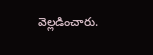వెల్లడించారు.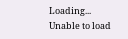Loading...
Unable to load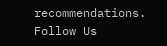recommendations.
Follow Us